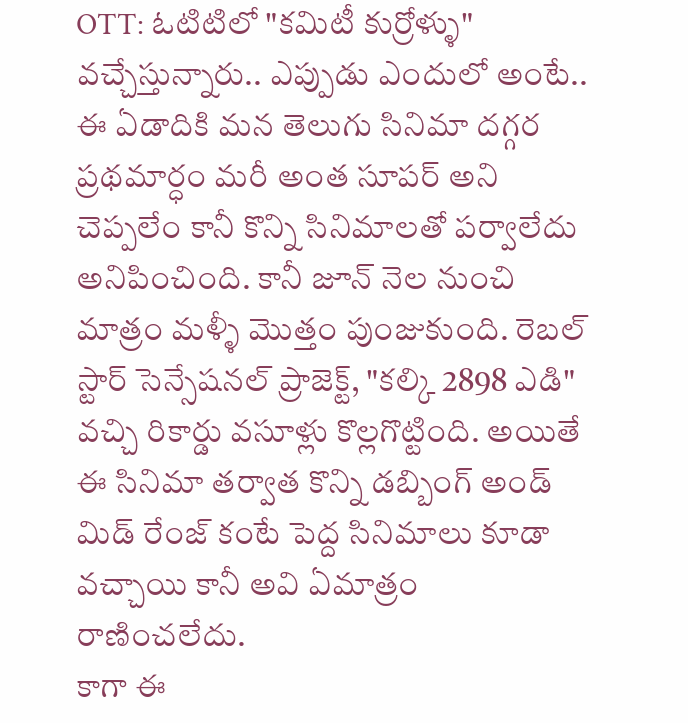OTT: ఓటిటిలో "కమిటీ కుర్రోళ్ళు" వచ్చేస్తున్నారు.. ఎప్పుడు ఎందులో అంటే..
ఈ ఏడాదికి మన తెలుగు సినిమా దగ్గర ప్రథమార్ధం మరీ అంత సూపర్ అని చెప్పలేం కానీ కొన్ని సినిమాలతో పర్వాలేదు అనిపించింది. కానీ జూన్ నెల నుంచి మాత్రం మళ్ళీ మొత్తం పుంజుకుంది. రెబల్ స్టార్ సెన్సేషనల్ ప్రాజెక్ట్, "కల్కి 2898 ఎడి" వచ్చి రికార్డు వసూళ్లు కొల్లగొట్టింది. అయితే ఈ సినిమా తర్వాత కొన్ని డబ్బింగ్ అండ్ మిడ్ రేంజ్ కంటే పెద్ద సినిమాలు కూడా వచ్చాయి కానీ అవి ఏమాత్రం రాణించలేదు.
కాగా ఈ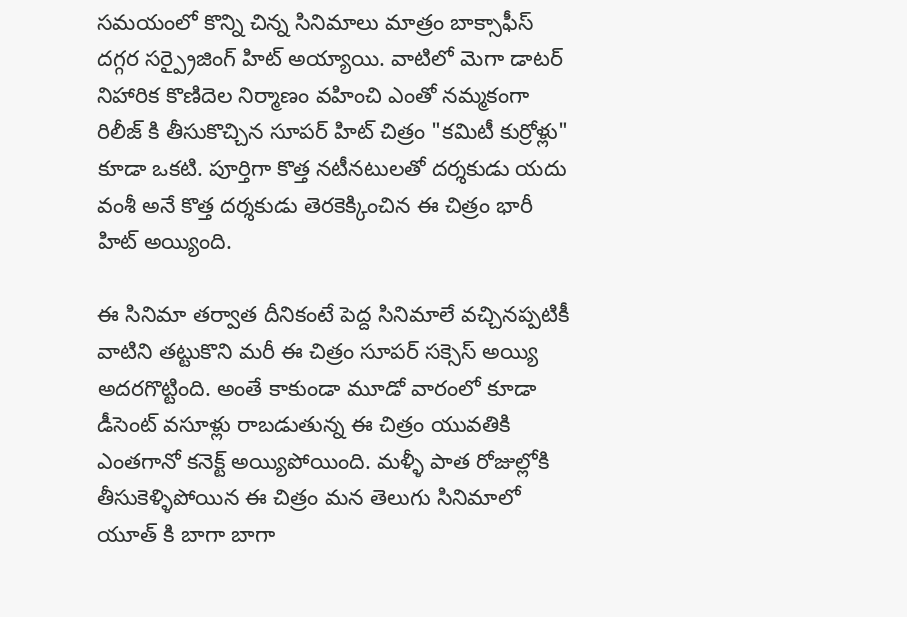సమయంలో కొన్ని చిన్న సినిమాలు మాత్రం బాక్సాఫీస్ దగ్గర సర్ప్రైజింగ్ హిట్ అయ్యాయి. వాటిలో మెగా డాటర్ నిహారిక కొణిదెల నిర్మాణం వహించి ఎంతో నమ్మకంగా రిలీజ్ కి తీసుకొచ్చిన సూపర్ హిట్ చిత్రం "కమిటీ కుర్రోళ్లు" కూడా ఒకటి. పూర్తిగా కొత్త నటీనటులతో దర్శకుడు యదు వంశీ అనే కొత్త దర్శకుడు తెరకెక్కించిన ఈ చిత్రం భారీ హిట్ అయ్యింది.

ఈ సినిమా తర్వాత దీనికంటే పెద్ద సినిమాలే వచ్చినప్పటికీ వాటిని తట్టుకొని మరీ ఈ చిత్రం సూపర్ సక్సెస్ అయ్యి అదరగొట్టింది. అంతే కాకుండా మూడో వారంలో కూడా డీసెంట్ వసూళ్లు రాబడుతున్న ఈ చిత్రం యువతికి ఎంతగానో కనెక్ట్ అయ్యిపోయింది. మళ్ళీ పాత రోజుల్లోకి తీసుకెళ్ళిపోయిన ఈ చిత్రం మన తెలుగు సినిమాలో యూత్ కి బాగా బాగా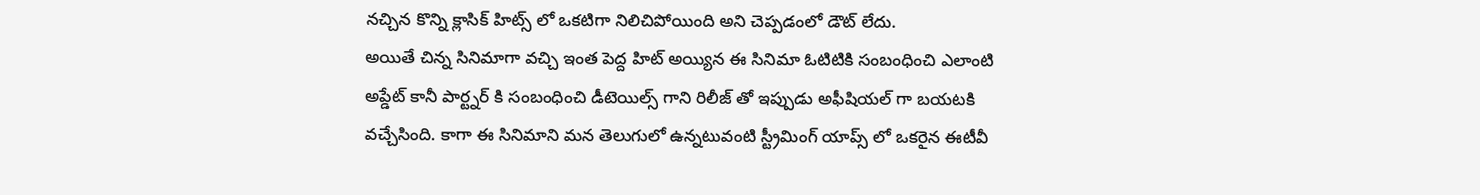నచ్చిన కొన్ని క్లాసిక్ హిట్స్ లో ఒకటిగా నిలిచిపోయింది అని చెప్పడంలో డౌట్ లేదు.
అయితే చిన్న సినిమాగా వచ్చి ఇంత పెద్ద హిట్ అయ్యిన ఈ సినిమా ఓటిటికి సంబంధించి ఎలాంటి అప్డేట్ కానీ పార్ట్నర్ కి సంబంధించి డీటెయిల్స్ గాని రిలీజ్ తో ఇప్పుడు అఫీషియల్ గా బయటకి వచ్చేసింది. కాగా ఈ సినిమాని మన తెలుగులో ఉన్నటువంటి స్ట్రీమింగ్ యాప్స్ లో ఒకరైన ఈటీవీ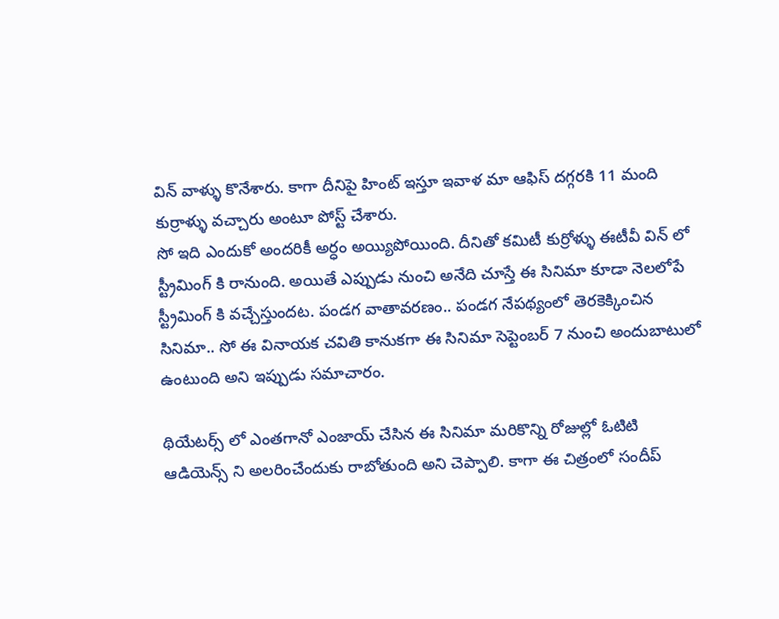విన్ వాళ్ళు కొనేశారు. కాగా దీనిపై హింట్ ఇస్తూ ఇవాళ మా ఆఫిస్ దగ్గరకి 11 మంది కుర్రాళ్ళు వచ్చారు అంటూ పోస్ట్ చేశారు.
సో ఇది ఎందుకో అందరికీ అర్ధం అయ్యిపోయింది. దీనితో కమిటీ కుర్రోళ్ళు ఈటీవీ విన్ లో స్ట్రీమింగ్ కి రానుంది. అయితే ఎప్పుడు నుంచి అనేది చూస్తే ఈ సినిమా కూడా నెలలోపే స్ట్రీమింగ్ కి వచ్చేస్తుందట. పండగ వాతావరణం.. పండగ నేపథ్యంలో తెరకెక్కించిన సినిమా.. సో ఈ వినాయక చవితి కానుకగా ఈ సినిమా సెప్టెంబర్ 7 నుంచి అందుబాటులో ఉంటుంది అని ఇప్పుడు సమాచారం.

థియేటర్స్ లో ఎంతగానో ఎంజాయ్ చేసిన ఈ సినిమా మరికొన్ని రోజుల్లో ఓటిటి ఆడియెన్స్ ని అలరించేందుకు రాబోతుంది అని చెప్పాలి. కాగా ఈ చిత్రంలో సందీప్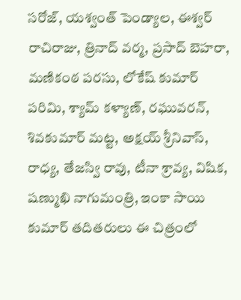సరోజ్, యశ్వంత్ పెండ్యాల, ఈశ్వర్ రాచిరాజు, త్రినాద్ వర్మ, ప్రసాద్ బెహరా, మణికంఠ పరసు, లోకేష్ కుమార్ పరిమి, శ్యామ్ కళ్యాణ్, రఘువరన్, శివకుమార్ మట్ట, అక్షయ్ శ్రీనివాస్, రాధ్య, తేజస్వి రావు, టీనా శ్రావ్య, విషిక, షణ్ముఖి నాగుమంత్రి, ఇంకా సాయి కుమార్ తదితరులు ఈ చిత్రంలో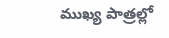ముఖ్య పాత్రల్లో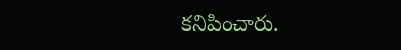కనిపించారు.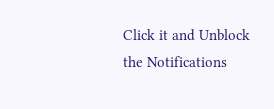Click it and Unblock the Notifications